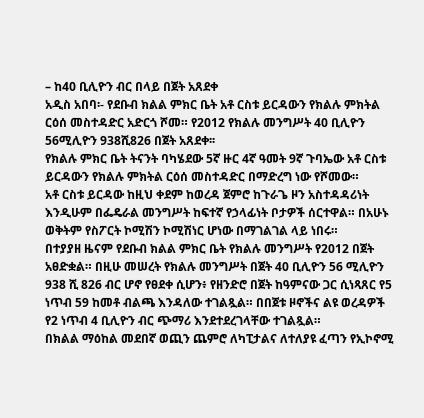– ከ40 ቢሊዮን ብር በላይ በጀት አጸደቀ
አዲስ አበባ፡- የደቡብ ክልል ምክር ቤት አቶ ርስቱ ይርዳውን የክልሉ ምክትል ርዕሰ መስተዳድር አድርጎ ሾመ። የ2012 የክልሉ መንግሥት 40 ቢሊዮን 56ሚሊዮን 938ሺ826 በጀት አጸደቀ፡፡
የክልሉ ምክር ቤት ትናንት ባካሄደው 5ኛ ዙር 4ኛ ዓመት 9ኛ ጉባኤው አቶ ርስቱ ይርዳውን የክልሉ ምክትል ርዕሰ መስተዳድር በማድረግ ነው የሾመው።
አቶ ርስቱ ይርዳው ከዚህ ቀደም ከወረዳ ጀምሮ ከጉራጌ ዞን አስተዳዳሪነት እንዲሁም በፌዴራል መንግሥት ከፍተኛ የኃላፊነት ቦታዎች ሰርተዋል። በአሁኑ ወቅትም የስፖርት ኮሚሽን ኮሚሽነር ሆነው በማገልገል ላይ ነበሩ።
በተያያዘ ዜናም የደቡብ ክልል ምክር ቤት የክልሉ መንግሥት የ2012 በጀት አፀድቋል። በዚሁ መሠረት የክልሉ መንግሥት በጀት 40 ቢሊዮን 56 ሚሊዮን 938 ሺ 826 ብር ሆኖ የፀደቀ ሲሆን፥ የዘንድሮ በጀት ከዓምናው ጋር ሲነጻጸር የ5 ነጥብ 59 ከመቶ ብልጫ እንዳለው ተገልጿል። በበጀቱ ዞኖችና ልዩ ወረዳዎች የ2 ነጥብ 4 ቢሊዮን ብር ጭማሪ እንደተደረገላቸው ተገልጿል።
በክልል ማዕከል መደበኛ ወጪን ጨምሮ ለካፒታልና ለተለያዩ ፈጣን የኢኮኖሚ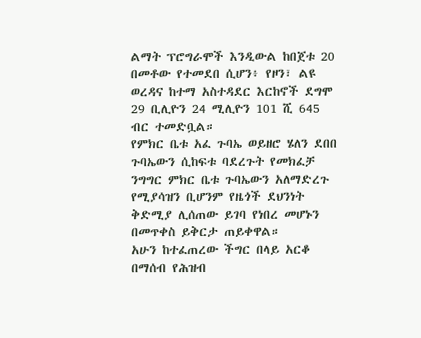ልማት ፕሮግራሞች እንዲውል ከበጀቱ 20 በመቶው የተመደበ ሲሆን፥ የዞን፣ ልዩ ወረዳና ከተማ አስተዳደር እርከኖች ደግሞ 29 ቢሊዮን 24 ሚሊዮን 101 ሺ 645 ብር ተመድቧል።
የምክር ቤቱ አፈ ጉባኤ ወይዘሮ ሄለን ደበበ ጉባኤውን ሲከፍቱ ባደረጉት የመክፈቻ ንግግር ምክር ቤቱ ጉባኤውን አለማድረጉ የሚያሳዝን ቢሆንም የዜጎች ደህንነት ቅድሚያ ሊሰጠው ይገባ የነበረ መሆኑን በመጥቀስ ይቅርታ ጠይቀዋል።
አሁን ከተፈጠረው ችግር በላይ አርቆ በማሰብ የሕዝብ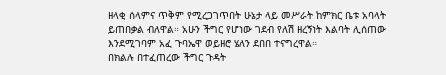ዘላቂ ሰላምና ጥቅም የሚረጋገጥበት ሁኔታ ላይ መሥራት ከምክር ቤቱ አባላት ይጠበቃል ብለዋል። አሁን ችግር የሆነው ገደብ የለሽ ዘረኝነት እልባት ሊሰጠው እንደሚገባም አፈ ጉባኤዋ ወይዘሮ ሄለን ደበበ ተናግረዋል።
በክልሉ በተፈጠረው ችግር ጉዳት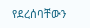የደረሰባቸውን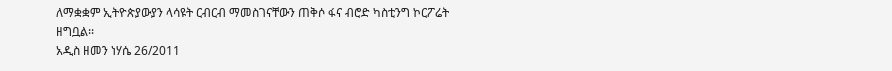ለማቋቋም ኢትዮጵያውያን ላሳዩት ርብርብ ማመስገናቸውን ጠቅሶ ፋና ብሮድ ካስቲንግ ኮርፖሬት ዘግቧል፡፡
አዲስ ዘመን ነሃሴ 26/2011